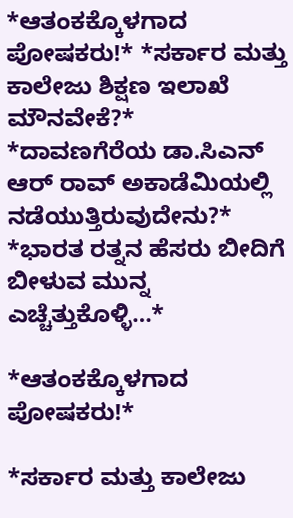*ಆತಂಕಕ್ಕೊಳಗಾದ ಪೋಷಕರು!* *ಸರ್ಕಾರ ಮತ್ತು ಕಾಲೇಜು ಶಿಕ್ಷಣ ಇಲಾಖೆ ಮೌನವೇಕೆ?* *ದಾವಣಗೆರೆಯ ಡಾ.ಸಿಎನ್ ಆರ್ ರಾವ್ ಅಕಾಡೆಮಿಯಲ್ಲಿ ನಡೆಯುತ್ತಿರುವುದೇನು?* *ಭಾರತ ರತ್ನನ ಹೆಸರು ಬೀದಿಗೆ ಬೀಳುವ ಮುನ್ನ ಎಚ್ಚೆತ್ತುಕೊಳ್ಳಿ…*

*ಆತಂಕಕ್ಕೊಳಗಾದ ಪೋಷಕರು!*

*ಸರ್ಕಾರ ಮತ್ತು ಕಾಲೇಜು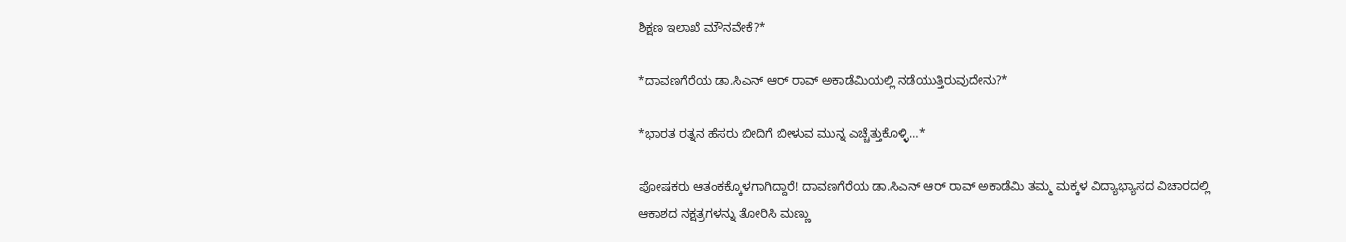ಶಿಕ್ಷಣ ಇಲಾಖೆ ಮೌನವೇಕೆ?*

*ದಾವಣಗೆರೆಯ ಡಾ.ಸಿಎನ್ ಆರ್ ರಾವ್ ಅಕಾಡೆಮಿಯಲ್ಲಿ ನಡೆಯುತ್ತಿರುವುದೇನು?*

*ಭಾರತ ರತ್ನನ ಹೆಸರು ಬೀದಿಗೆ ಬೀಳುವ ಮುನ್ನ ಎಚ್ಚೆತ್ತುಕೊಳ್ಳಿ…*

ಪೋಷಕರು ಆತಂಕಕ್ಕೊಳಗಾಗಿದ್ದಾರೆ! ದಾವಣಗೆರೆಯ ಡಾ.ಸಿಎನ್ ಆರ್ ರಾವ್ ಅಕಾಡೆಮಿ ತಮ್ಮ ಮಕ್ಕಳ ವಿದ್ಯಾಭ್ಯಾಸದ ವಿಚಾರದಲ್ಲಿ ಆಕಾಶದ ನಕ್ಷತ್ರಗಳನ್ನು ತೋರಿಸಿ ಮಣ್ಣು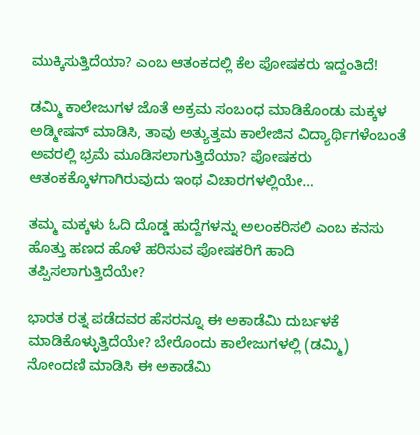ಮುಕ್ಕಿಸುತ್ತಿದೆಯಾ? ಎಂಬ ಆತಂಕದಲ್ಲಿ ಕೆಲ ಪೋಷಕರು ಇದ್ದಂತಿದೆ!

ಡಮ್ಮಿ ಕಾಲೇಜುಗಳ ಜೊತೆ ಅಕ್ರಮ ಸಂಬಂಧ ಮಾಡಿಕೊಂಡು ಮಕ್ಕಳ ಅಡ್ಮೀಷನ್ ಮಾಡಿಸಿ, ತಾವು ಅತ್ಯುತ್ತಮ ಕಾಲೇಜಿನ ವಿದ್ಯಾರ್ಥಿಗಳೆಂಬಂತೆ ಅವರಲ್ಲಿ ಭ್ರಮೆ ಮೂಡಿಸಲಾಗುತ್ತಿದೆಯಾ? ಪೋಷಕರು ಆತಂಕಕ್ಕೊಳಗಾಗಿರುವುದು ಇಂಥ ವಿಚಾರಗಳಲ್ಲಿಯೇ…

ತಮ್ಮ ಮಕ್ಕಳು ಓದಿ ದೊಡ್ಡ ಹುದ್ದೆಗಳನ್ನು ಅಲಂಕರಿಸಲಿ ಎಂಬ ಕನಸು ಹೊತ್ತು ಹಣದ ಹೊಳೆ ಹರಿಸುವ ಪೋಷಕರಿಗೆ ಹಾದಿ ತಪ್ಪಿಸಲಾಗುತ್ತಿದೆಯೇ?

ಭಾರತ ರತ್ನ ಪಡೆದವರ ಹೆಸರನ್ನೂ ಈ ಅಕಾಡೆಮಿ ದುರ್ಬಳಕೆ ಮಾಡಿಕೊಳ್ಳುತ್ತಿದೆಯೇ? ಬೇರೊಂದು ಕಾಲೇಜುಗಳಲ್ಲಿ (ಡಮ್ಮಿ) ನೋಂದಣಿ ಮಾಡಿಸಿ ಈ ಅಕಾಡೆಮಿ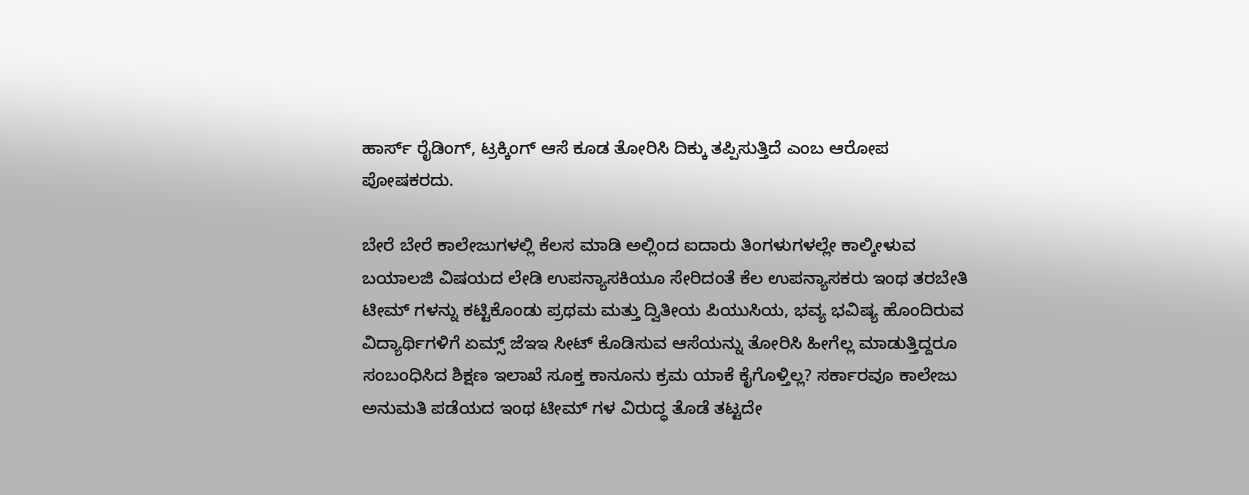ಹಾರ್ಸ್ ರೈಡಿಂಗ್, ಟ್ರಕ್ಕಿಂಗ್ ಆಸೆ ಕೂಡ ತೋರಿಸಿ ದಿಕ್ಕು ತಪ್ಪಿಸುತ್ತಿದೆ ಎಂಬ ಆರೋಪ ಪೋಷಕರದು.

ಬೇರೆ ಬೇರೆ ಕಾಲೇಜುಗಳಲ್ಲಿ ಕೆಲಸ ಮಾಡಿ ಅಲ್ಲಿಂದ ಐದಾರು ತಿಂಗಳುಗಳಲ್ಲೇ ಕಾಲ್ಕೀಳುವ ಬಯಾಲಜಿ ವಿಷಯದ ಲೇಡಿ ಉಪನ್ಯಾಸಕಿಯೂ ಸೇರಿದಂತೆ ಕೆಲ ಉಪನ್ಯಾಸಕರು ಇಂಥ ತರಬೇತಿ ಟೀಮ್ ಗಳನ್ನು ಕಟ್ಟಿಕೊಂಡು ಪ್ರಥಮ ಮತ್ತು ದ್ವಿತೀಯ ಪಿಯುಸಿಯ, ಭವ್ಯ ಭವಿಷ್ಯ ಹೊಂದಿರುವ ವಿದ್ಯಾರ್ಥಿಗಳಿಗೆ ಏಮ್ಸ್ ಜೆಇಇ ಸೀಟ್ ಕೊಡಿಸುವ ಆಸೆಯನ್ನು ತೋರಿಸಿ ಹೀಗೆಲ್ಲ ಮಾಡುತ್ತಿದ್ದರೂ ಸಂಬಂಧಿಸಿದ ಶಿಕ್ಷಣ ಇಲಾಖೆ ಸೂಕ್ತ ಕಾನೂನು ಕ್ರಮ ಯಾಕೆ ಕೈಗೊಳ್ತಿಲ್ಲ? ಸರ್ಕಾರವೂ ಕಾಲೇಜು ಅನುಮತಿ ಪಡೆಯದ ಇಂಥ ಟೀಮ್ ಗಳ ವಿರುದ್ಧ ತೊಡೆ ತಟ್ಟದೇ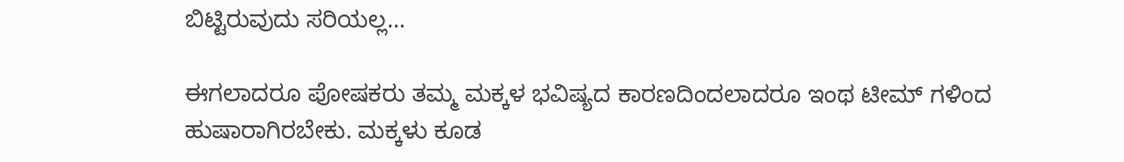ಬಿಟ್ಟಿರುವುದು ಸರಿಯಲ್ಲ…

ಈಗಲಾದರೂ ಪೋಷಕರು ತಮ್ಮ ಮಕ್ಕಳ ಭವಿಷ್ಯದ ಕಾರಣದಿಂದಲಾದರೂ ಇಂಥ ಟೀಮ್ ಗಳಿಂದ ಹುಷಾರಾಗಿರಬೇಕು. ಮಕ್ಕಳು ಕೂಡ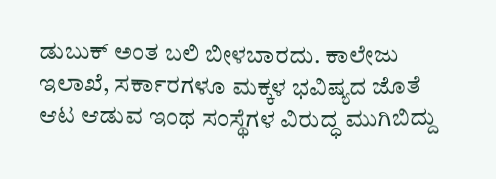ಡುಬುಕ್ ಅಂತ ಬಲಿ ಬೀಳಬಾರದು. ಕಾಲೇಜು ಇಲಾಖೆ, ಸರ್ಕಾರಗಳೂ ಮಕ್ಕಳ ಭವಿಷ್ಯದ ಜೊತೆ ಆಟ ಆಡುವ ಇಂಥ ಸಂಸ್ಥೆಗಳ ವಿರುದ್ಧ ಮುಗಿಬಿದ್ದು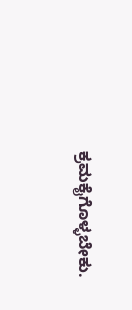ಕ್ರಮಕೈಗೊಳ್ಳಬೇಕು.